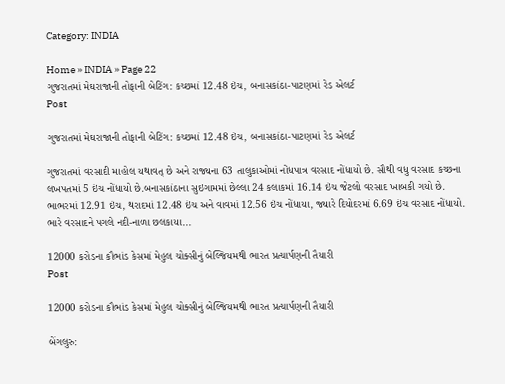Category: INDIA

Home » INDIA » Page 22
ગુજરાતમાં મેઘરાજાની તોફાની બેટિંગ: કચ્છમાં 12.48 ઇંચ, બનાસકાંઠા-પાટણમાં રેડ એલર્ટ
Post

ગુજરાતમાં મેઘરાજાની તોફાની બેટિંગ: કચ્છમાં 12.48 ઇંચ, બનાસકાંઠા-પાટણમાં રેડ એલર્ટ

ગુજરાતમાં વરસાદી માહોલ યથાવત્ છે અને રાજ્યના 63 તાલુકાઓમાં નોંધપાત્ર વરસાદ નોંધાયો છે. સૌથી વધુ વરસાદ કચ્છના લખપતમાં 5 ઇંચ નોંધાયો છે.બનાસકાંઠાના સુઇગામમાં છેલ્લા 24 કલાકમાં 16.14 ઇંચ જેટલો વરસાદ ખાબકી ગયો છે. ભાભરમાં 12.91 ઇંચ, થરાદમાં 12.48 ઇંચ અને વાવમાં 12.56 ઇંચ નોંધાયા, જ્યારે દિયોદરમાં 6.69 ઇંચ વરસાદ નોંધાયો. ભારે વરસાદને પગલે નદી-નાળા છલકાયા...

12000 કરોડના કૌભાંડ કેસમાં મેહુલ ચોક્સીનું બેલ્જિયમથી ભારત પ્રત્યાર્પણની તૈયારી
Post

12000 કરોડના કૌભાંડ કેસમાં મેહુલ ચોક્સીનું બેલ્જિયમથી ભારત પ્રત્યાર્પણની તૈયારી

બેંગલુરુ: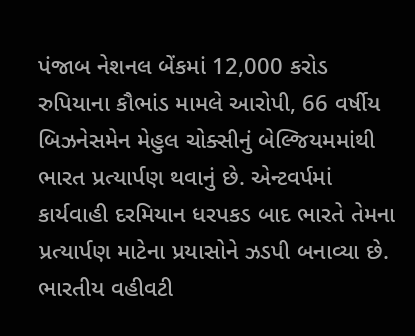પંજાબ નેશનલ બેંકમાં 12,000 કરોડ રુપિયાના કૌભાંડ મામલે આરોપી, 66 વર્ષીય બિઝનેસમેન મેહુલ ચોક્સીનું બેલ્જિયમમાંથી ભારત પ્રત્યાર્પણ થવાનું છે. એન્ટવર્પમાં કાર્યવાહી દરમિયાન ધરપકડ બાદ ભારતે તેમના પ્રત્યાર્પણ માટેના પ્રયાસોને ઝડપી બનાવ્યા છે. ભારતીય વહીવટી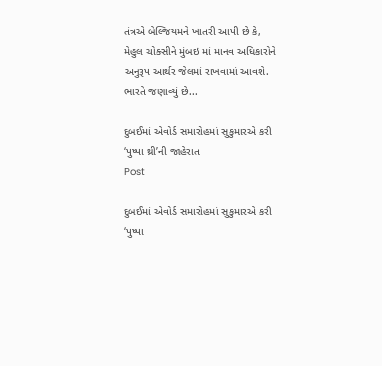તંત્રએ બેલ્જિયમને ખાતરી આપી છે કે, મેહુલ ચોક્સીને મુંબઇ માં માનવ અધિકારોને અનુરૂપ આર્થર જેલમાં રાખવામાં આવશે. ભારતે જણાવ્યું છે...

દુબઈમાં એવોર્ડ સમારોહમાં સુકુમારએ કરી ‘પુષ્પા થ્રી’ની જાહેરાત
Post

દુબઈમાં એવોર્ડ સમારોહમાં સુકુમારએ કરી ‘પુષ્પા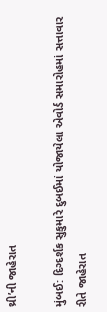થ્રી’ની જાહેરાત

મુંબઈ: દિગ્દર્શક સુકુમારે દુબઈમાં યોજાયેલા એવોર્ડ સમારોહમાં સત્તાવાર રીતે જાહેરાત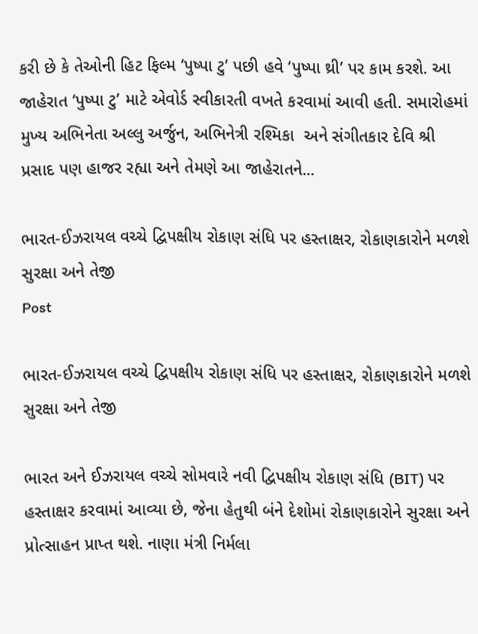કરી છે કે તેઓની હિટ ફિલ્મ ‘પુષ્પા ટુ’ પછી હવે ‘પુષ્પા થ્રી’ પર કામ કરશે. આ જાહેરાત ‘પુષ્પા ટુ’ માટે એવોર્ડ સ્વીકારતી વખતે કરવામાં આવી હતી. સમારોહમાં મુખ્ય અભિનેતા અલ્લુ અર્જુન, અભિનેત્રી રશ્મિકા  અને સંગીતકાર દેવિ શ્રી પ્રસાદ પણ હાજર રહ્યા અને તેમણે આ જાહેરાતને...

ભારત-ઈઝરાયલ વચ્ચે દ્વિપક્ષીય રોકાણ સંધિ પર હસ્તાક્ષર, રોકાણકારોને મળશે સુરક્ષા અને તેજી
Post

ભારત-ઈઝરાયલ વચ્ચે દ્વિપક્ષીય રોકાણ સંધિ પર હસ્તાક્ષર, રોકાણકારોને મળશે સુરક્ષા અને તેજી

ભારત અને ઈઝરાયલ વચ્ચે સોમવારે નવી દ્વિપક્ષીય રોકાણ સંધિ (BIT) પર હસ્તાક્ષર કરવામાં આવ્યા છે, જેના હેતુથી બંને દેશોમાં રોકાણકારોને સુરક્ષા અને પ્રોત્સાહન પ્રાપ્ત થશે. નાણા મંત્રી નિર્મલા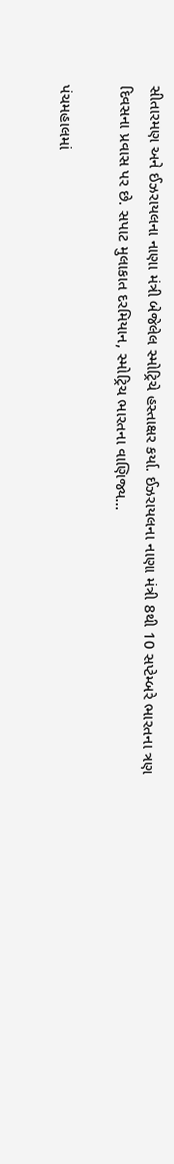સીતારમણ અને ઈઝરાયલના નાણા મંત્રી બેજેલેલ સ્મોટ્રિચે હસ્તાક્ષર કર્યા. ઈઝરાયલના નાણા મંત્રી 8થી 10 સપ્ટેમ્બરે ભારતના ત્રણ દિવસના પ્રવાસ પર છે. સપાટ મુલાકાત દરમિયાન, સ્મોટ્રિચ ભારતના વાણિજ્ય...

પંચમહાલમાં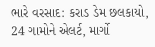ભારે વરસાદ: કરાડ ડેમ છલકાયો, 24 ગામોને એલર્ટ, માર્ગો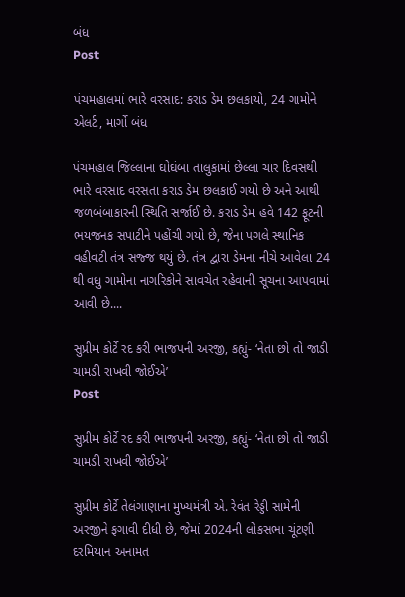બંધ
Post

પંચમહાલમાં ભારે વરસાદ: કરાડ ડેમ છલકાયો, 24 ગામોને એલર્ટ, માર્ગો બંધ

પંચમહાલ જિલ્લાના ઘોઘંબા તાલુકામાં છેલ્લા ચાર દિવસથી ભારે વરસાદ વરસતા કરાડ ડેમ છલકાઈ ગયો છે અને આથી જળબંબાકારની સ્થિતિ સર્જાઈ છે. કરાડ ડેમ હવે 142 ફૂટની ભયજનક સપાટીને પહોંચી ગયો છે, જેના પગલે સ્થાનિક વહીવટી તંત્ર સજ્જ થયું છે. તંત્ર દ્વારા ડેમના નીચે આવેલા 24 થી વધુ ગામોના નાગરિકોને સાવચેત રહેવાની સૂચના આપવામાં આવી છે....

સુપ્રીમ કોર્ટે રદ કરી ભાજપની અરજી, કહ્યું- ‘નેતા છો તો જાડી ચામડી રાખવી જોઈએ’
Post

સુપ્રીમ કોર્ટે રદ કરી ભાજપની અરજી, કહ્યું- ‘નેતા છો તો જાડી ચામડી રાખવી જોઈએ’

સુપ્રીમ કોર્ટે તેલંગાણાના મુખ્યમંત્રી એ. રેવંત રેડ્ડી સામેની અરજીને ફગાવી દીધી છે, જેમાં 2024ની લોકસભા ચૂંટણી દરમિયાન અનામત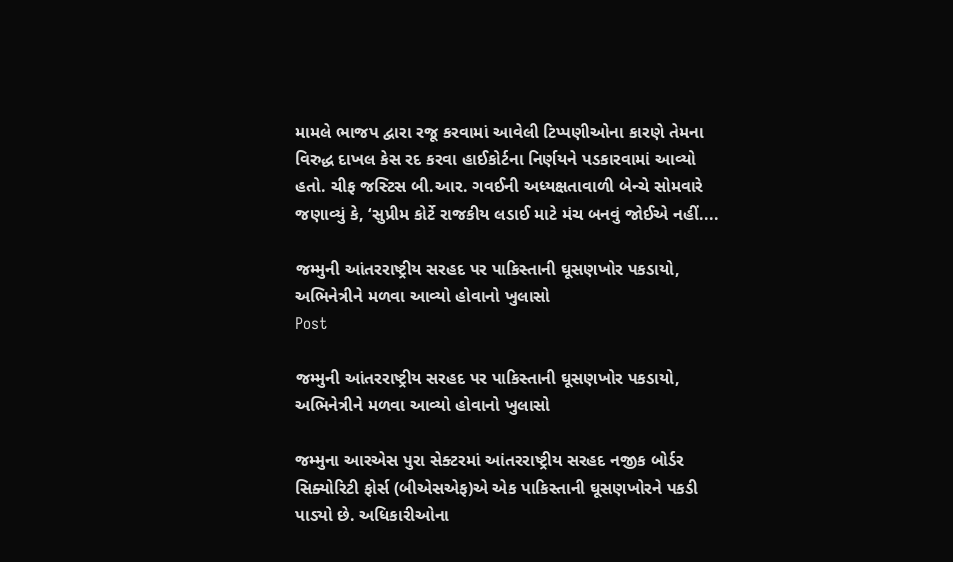મામલે ભાજપ દ્વારા રજૂ કરવામાં આવેલી ટિપ્પણીઓના કારણે તેમના વિરુદ્ધ દાખલ કેસ રદ કરવા હાઈકોર્ટના નિર્ણયને પડકારવામાં આવ્યો હતો. ચીફ જસ્ટિસ બી.આર. ગવઈની અધ્યક્ષતાવાળી બેન્ચે સોમવારે જણાવ્યું કે, ‘સુપ્રીમ કોર્ટે રાજકીય લડાઈ માટે મંચ બનવું જોઈએ નહીં....

જમ્મુની આંતરરાષ્ટ્રીય સરહદ પર પાકિસ્તાની ઘૂસણખોર પકડાયો, અભિનેત્રીને મળવા આવ્યો હોવાનો ખુલાસો
Post

જમ્મુની આંતરરાષ્ટ્રીય સરહદ પર પાકિસ્તાની ઘૂસણખોર પકડાયો, અભિનેત્રીને મળવા આવ્યો હોવાનો ખુલાસો

જમ્મુના આરએસ પુરા સેક્ટરમાં આંતરરાષ્ટ્રીય સરહદ નજીક બોર્ડર સિક્યોરિટી ફોર્સ (બીએસએફ)એ એક પાકિસ્તાની ઘૂસણખોરને પકડી પાડ્યો છે. અધિકારીઓના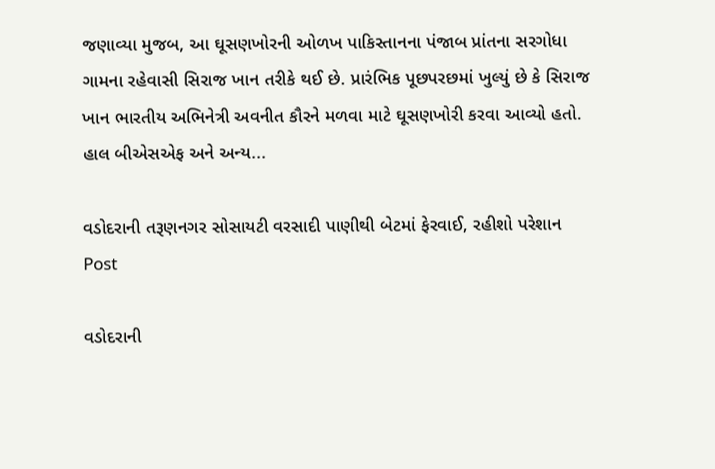જણાવ્યા મુજબ, આ ઘૂસણખોરની ઓળખ પાકિસ્તાનના પંજાબ પ્રાંતના સરગોધા ગામના રહેવાસી સિરાજ ખાન તરીકે થઈ છે. પ્રારંભિક પૂછપરછમાં ખુલ્યું છે કે સિરાજ ખાન ભારતીય અભિનેત્રી અવનીત કૌરને મળવા માટે ઘૂસણખોરી કરવા આવ્યો હતો. હાલ બીએસએફ અને અન્ય...

વડોદરાની તરૂણનગર સોસાયટી વરસાદી પાણીથી બેટમાં ફેરવાઈ, રહીશો પરેશાન
Post

વડોદરાની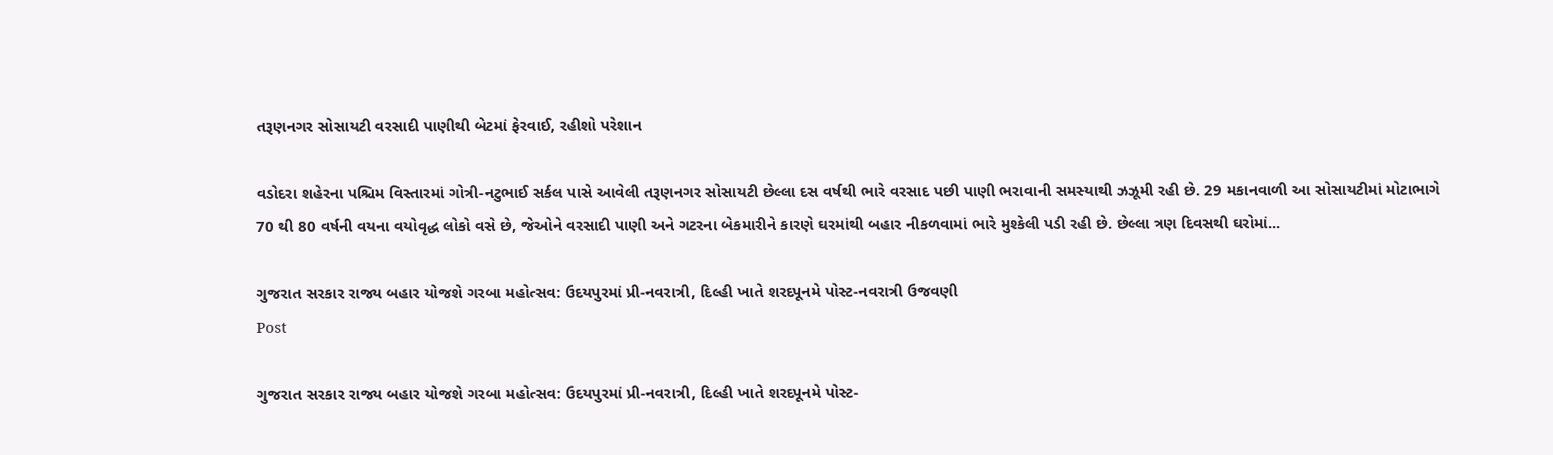તરૂણનગર સોસાયટી વરસાદી પાણીથી બેટમાં ફેરવાઈ, રહીશો પરેશાન

વડોદરા શહેરના પશ્ચિમ વિસ્તારમાં ગોત્રી-નટુભાઈ સર્કલ પાસે આવેલી તરૂણનગર સોસાયટી છેલ્લા દસ વર્ષથી ભારે વરસાદ પછી પાણી ભરાવાની સમસ્યાથી ઝઝૂમી રહી છે. 29 મકાનવાળી આ સોસાયટીમાં મોટાભાગે 70 થી 80 વર્ષની વયના વયોવૃદ્ધ લોકો વસે છે, જેઓને વરસાદી પાણી અને ગટરના બેકમારીને કારણે ઘરમાંથી બહાર નીકળવામાં ભારે મુશ્કેલી પડી રહી છે. છેલ્લા ત્રણ દિવસથી ઘરોમાં...

ગુજરાત સરકાર રાજ્ય બહાર યોજશે ગરબા મહોત્સવ: ઉદયપુરમાં પ્રી-નવરાત્રી, દિલ્હી ખાતે શરદપૂનમે પોસ્ટ-નવરાત્રી ઉજવણી
Post

ગુજરાત સરકાર રાજ્ય બહાર યોજશે ગરબા મહોત્સવ: ઉદયપુરમાં પ્રી-નવરાત્રી, દિલ્હી ખાતે શરદપૂનમે પોસ્ટ-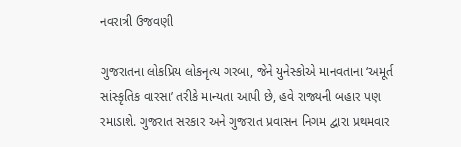નવરાત્રી ઉજવણી

ગુજરાતના લોકપ્રિય લોકનૃત્ય ગરબા, જેને યુનેસ્કોએ માનવતાના ‘અમૂર્ત સાંસ્કૃતિક વારસા’ તરીકે માન્યતા આપી છે, હવે રાજ્યની બહાર પણ રમાડાશે. ગુજરાત સરકાર અને ગુજરાત પ્રવાસન નિગમ દ્વારા પ્રથમવાર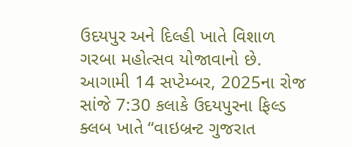ઉદયપુર અને દિલ્હી ખાતે વિશાળ ગરબા મહોત્સવ યોજાવાનો છે. આગામી 14 સપ્ટેમ્બર, 2025ના રોજ સાંજે 7:30 કલાકે ઉદયપુરના ફિલ્ડ ક્લબ ખાતે “વાઇબ્રન્ટ ગુજરાત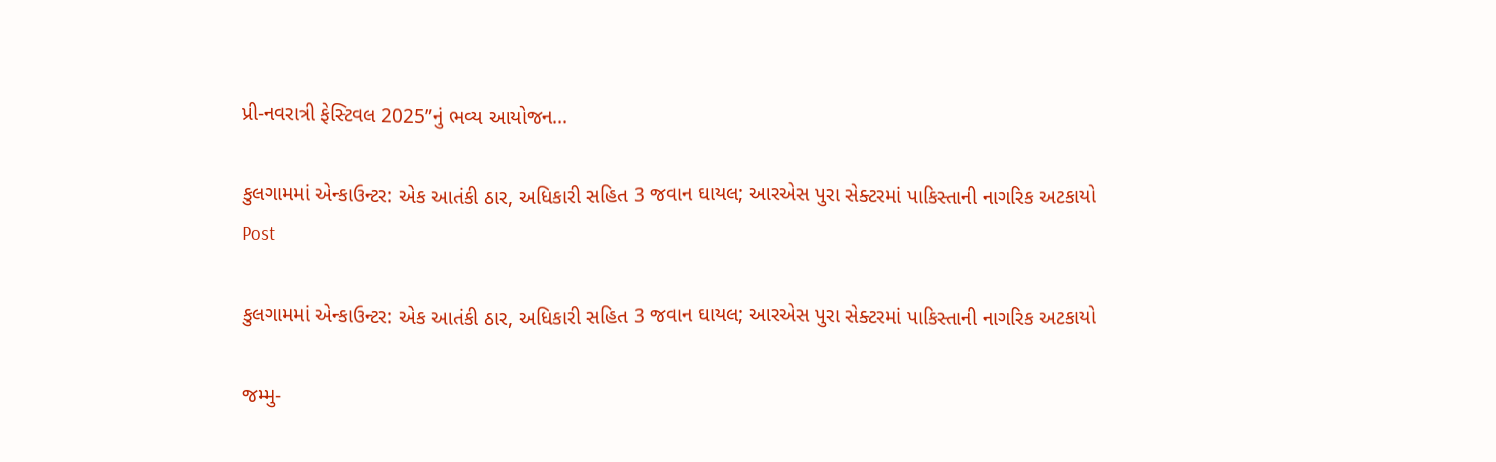પ્રી-નવરાત્રી ફેસ્ટિવલ 2025”નું ભવ્ય આયોજન...

કુલગામમાં એન્કાઉન્ટર: એક આતંકી ઠાર, અધિકારી સહિત 3 જવાન ઘાયલ; આરએસ પુરા સેક્ટરમાં પાકિસ્તાની નાગરિક અટકાયો
Post

કુલગામમાં એન્કાઉન્ટર: એક આતંકી ઠાર, અધિકારી સહિત 3 જવાન ઘાયલ; આરએસ પુરા સેક્ટરમાં પાકિસ્તાની નાગરિક અટકાયો

જમ્મુ-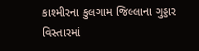કાશ્મીરના કુલગામ જિલ્લાના ગુડ્ડાર વિસ્તારમાં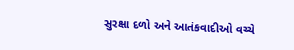સુરક્ષા દળો અને આતંકવાદીઓ વચ્ચે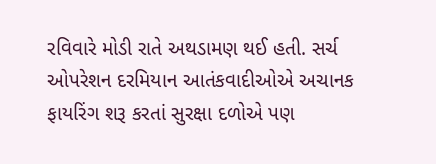રવિવારે મોડી રાતે અથડામણ થઈ હતી. સર્ચ ઓપરેશન દરમિયાન આતંકવાદીઓએ અચાનક ફાયરિંગ શરૂ કરતાં સુરક્ષા દળોએ પણ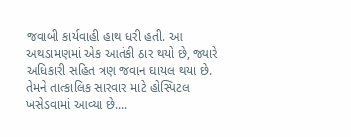જવાબી કાર્યવાહી હાથ ધરી હતી. આ અથડામણમાં એક આતંકી ઠાર થયો છે, જ્યારે અધિકારી સહિત ત્રણ જવાન ઘાયલ થયા છે. તેમને તાત્કાલિક સારવાર માટે હોસ્પિટલ ખસેડવામાં આવ્યા છે....